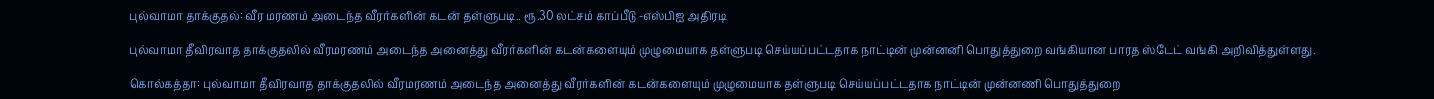புல்வாமா தாக்குதல்: வீர மரணம் அடைந்த வீரர்களின் கடன் தள்ளுபடி.. ரூ.30 லட்சம் காப்பீடு -எஸ்பிஐ அதிரடி

புல்வாமா தீவிரவாத தாக்குதலில் வீரமரணம் அடைந்த அனைத்து வீரர்களின் கடன்களையும் முழுமையாக தள்ளுபடி செய்யப்பட்டதாக நாட்டின் முன்னனி பொதுத்துறை வங்கியான பாரத ஸ்டேட் வங்கி அறிவித்துள்ளது.

கொல்கத்தா: புல்வாமா தீவிரவாத தாக்குதலில் வீரமரணம் அடைந்த அனைத்து வீரர்களின் கடன்களையும் முழுமையாக தள்ளுபடி செய்யப்பட்டதாக நாட்டின் முன்னணி பொதுத்துறை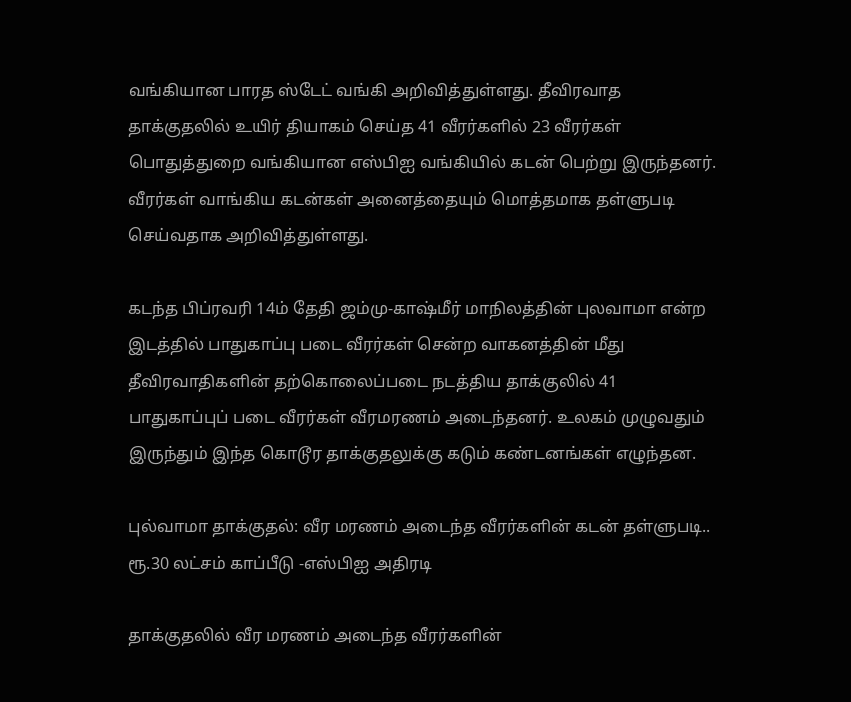வங்கியான பாரத ஸ்டேட் வங்கி அறிவித்துள்ளது. தீவிரவாத தாக்குதலில் உயிர் தியாகம் செய்த 41 வீரர்களில் 23 வீரர்கள் பொதுத்துறை வங்கியான எஸ்பிஐ வங்கியில் கடன் பெற்று இருந்தனர். வீரர்கள் வாங்கிய கடன்கள் அனைத்தையும் மொத்தமாக தள்ளுபடி செய்வதாக அறிவித்துள்ளது.

கடந்த பிப்ரவரி 14ம் தேதி ஜம்மு-காஷ்மீர் மாநிலத்தின் புலவாமா என்ற இடத்தில் பாதுகாப்பு படை வீரர்கள் சென்ற வாகனத்தின் மீது தீவிரவாதிகளின் தற்கொலைப்படை நடத்திய தாக்குலில் 41 பாதுகாப்புப் படை வீரர்கள் வீரமரணம் அடைந்தனர். உலகம் முழுவதும் இருந்தும் இந்த கொடூர தாக்குதலுக்கு கடும் கண்டனங்கள் எழுந்தன.

புல்வாமா தாக்குதல்: வீர மரணம் அடைந்த வீரர்களின் கடன் தள்ளுபடி.. ரூ.30 லட்சம் காப்பீடு -எஸ்பிஐ அதிரடி

தாக்குதலில் வீர மரணம் அடைந்த வீரர்களின்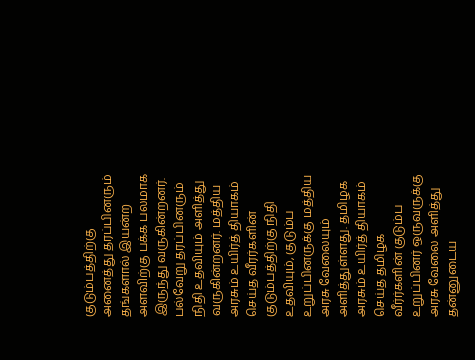குடும்பத்திற்கு அனைத்து தரப்பினரும் தங்களால் இயன்ற அளவிற்கு பக்க பலமாக இருந்து வருகின்றனர். பல்வேறு தரப்பினரும் நிதி உதவியும் அளித்து வருகின்றனர். மத்திய அரசும் உயிர்த் தியாகம் செய்த வீரர்களின் குடும்பத்திற்கு நிதி உதவியும், குடும்ப உறுப்பினருக்கு மத்திய அரசு வேலையும் அளித்துள்ளது. தமிழக அரசும் உயிர்த் தியாகம் செய்த தமிழக வீர்ர்களின் குடும்ப உறுப்பினர் ஒருவருக்கு அரசு வேலை அளித்து தன்னுடைய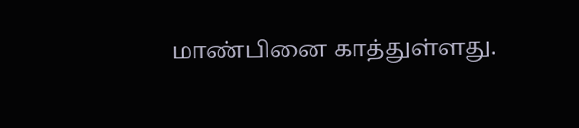மாண்பினை காத்துள்ளது.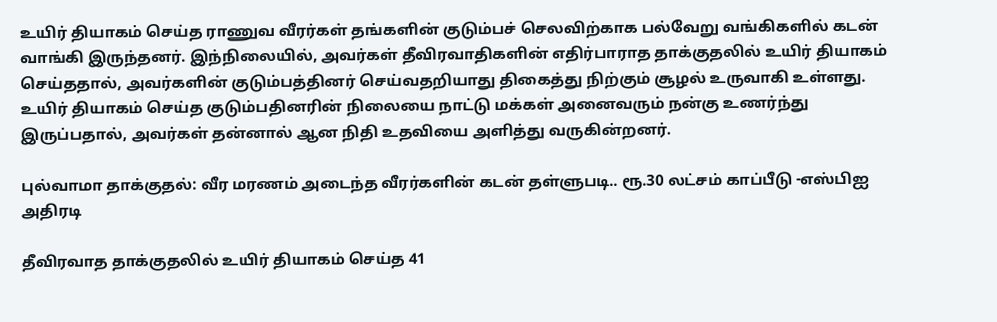உயிர் தியாகம் செய்த ராணுவ வீரர்கள் தங்களின் குடும்பச் செலவிற்காக பல்வேறு வங்கிகளில் கடன் வாங்கி இருந்தனர். இந்நிலையில், அவர்கள் தீவிரவாதிகளின் எதிர்பாராத தாக்குதலில் உயிர் தியாகம் செய்ததால், அவர்களின் குடும்பத்தினர் செய்வதறியாது திகைத்து நிற்கும் சூழல் உருவாகி உள்ளது. உயிர் தியாகம் செய்த குடும்பதினரின் நிலையை நாட்டு மக்கள் அனைவரும் நன்கு உணர்ந்து இருப்பதால், அவர்கள் தன்னால் ஆன நிதி உதவியை அளித்து வருகின்றனர்.

புல்வாமா தாக்குதல்: வீர மரணம் அடைந்த வீரர்களின் கடன் தள்ளுபடி.. ரூ.30 லட்சம் காப்பீடு -எஸ்பிஐ அதிரடி

தீவிரவாத தாக்குதலில் உயிர் தியாகம் செய்த 41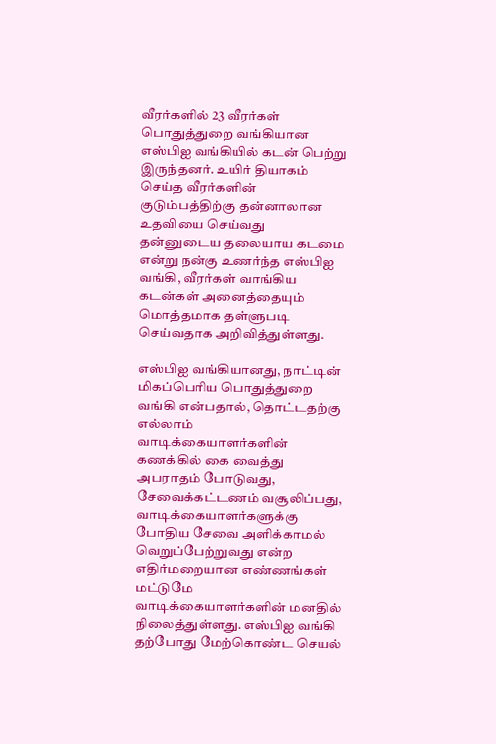வீரர்களில் 23 வீரர்கள் பொதுத்துறை வங்கியான எஸ்பிஐ வங்கியில் கடன் பெற்று இருந்தனர். உயிர் தியாகம் செய்த வீரர்களின் குடும்பத்திற்கு தன்னாலான உதவியை செய்வது தன்னுடைய தலையாய கடமை என்று நன்கு உணர்ந்த எஸ்பிஐ வங்கி, வீரர்கள் வாங்கிய கடன்கள் அனைத்தையும் மொத்தமாக தள்ளுபடி செய்வதாக அறிவித்துள்ளது.

எஸ்பிஐ வங்கியானது, நாட்டின் மிகப்பெரிய பொதுத்துறை வங்கி என்பதால், தொட்டதற்கு எல்லாம் வாடிக்கையாளர்களின் கணக்கில் கை வைத்து அபராதம் போடுவது, சேவைக்கட்டணம் வசூலிப்பது, வாடிக்கையாளர்களுக்கு போதிய சேவை அளிக்காமல் வெறுப்பேற்றுவது என்ற எதிர்மறையான எண்ணங்கள் மட்டுமே வாடிக்கையாளர்களின் மனதில் நிலைத்துள்ளது. எஸ்பிஐ வங்கி தற்போது மேற்கொண்ட செயல்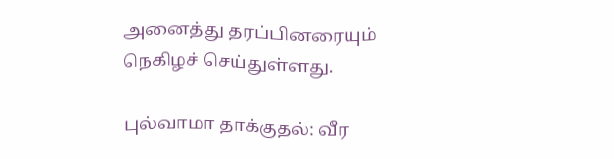அனைத்து தரப்பினரையும் நெகிழச் செய்துள்ளது.

புல்வாமா தாக்குதல்: வீர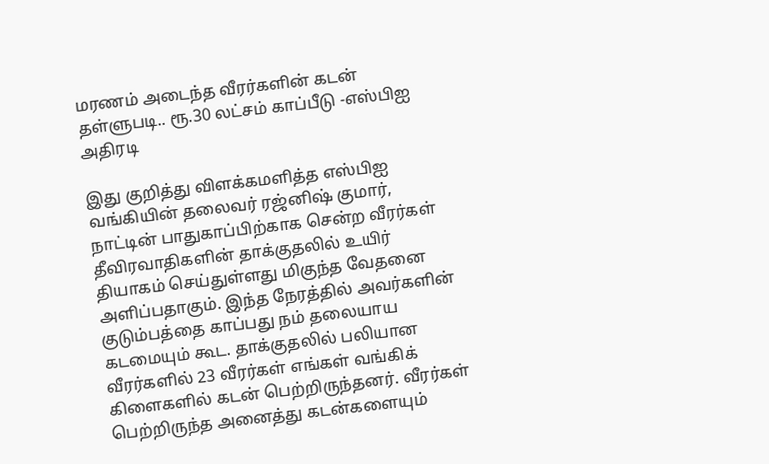மரணம் அடைந்த வீரர்களின் கடன் தள்ளுபடி.. ரூ.30 லட்சம் காப்பீடு -எஸ்பிஐ அதிரடி

இது குறித்து விளக்கமளித்த எஸ்பிஐ வங்கியின் தலைவர் ரஜ்னிஷ் குமார், நாட்டின் பாதுகாப்பிற்காக சென்ற வீரர்கள் தீவிரவாதிகளின் தாக்குதலில் உயிர் தியாகம் செய்துள்ளது மிகுந்த வேதனை அளிப்பதாகும். இந்த நேரத்தில் அவர்களின் குடும்பத்தை காப்பது நம் தலையாய கடமையும் கூட. தாக்குதலில் பலியான வீரர்களில் 23 வீரர்கள் எங்கள் வங்கிக் கிளைகளில் கடன் பெற்றிருந்தனர். வீரர்கள் பெற்றிருந்த அனைத்து கடன்களையும்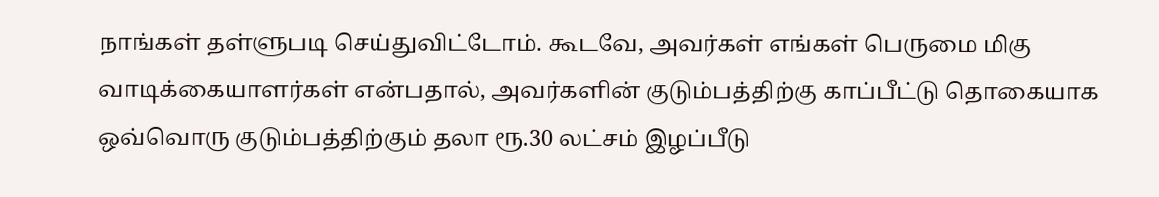நாங்கள் தள்ளுபடி செய்துவிட்டோம். கூடவே, அவர்கள் எங்கள் பெருமை மிகு வாடிக்கையாளர்கள் என்பதால், அவர்களின் குடும்பத்திற்கு காப்பீட்டு தொகையாக ஒவ்வொரு குடும்பத்திற்கும் தலா ரூ.30 லட்சம் இழப்பீடு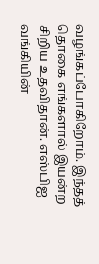வழங்கப்போகிறோம். இந்தத் தொகை எங்களால் இயன்ற சிறிய உதவிதான். எஸ்பிஐ வங்கியின்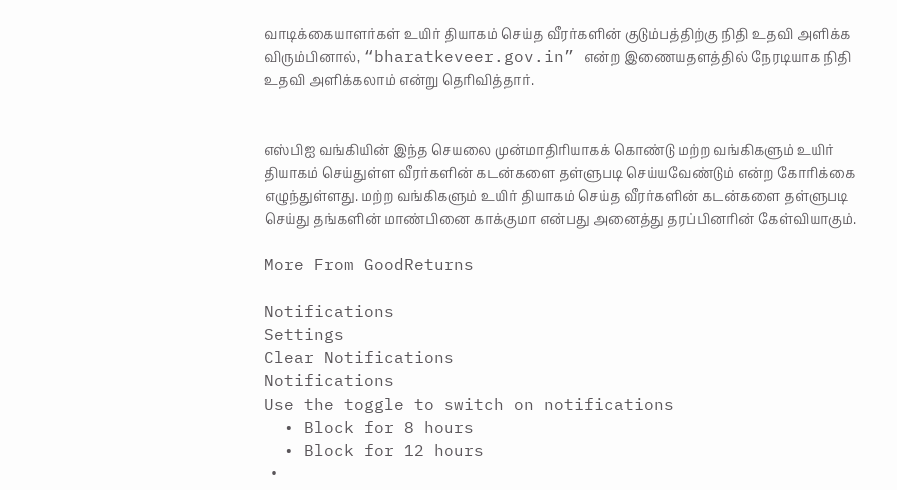வாடிக்கையாளர்கள் உயிர் தியாகம் செய்த வீரர்களின் குடும்பத்திற்கு நிதி உதவி அளிக்க விரும்பினால், “bharatkeveer.gov.in” என்ற இணையதளத்தில் நேரடியாக நிதி உதவி அளிக்கலாம் என்று தெரிவித்தார்.


எஸ்பிஐ வங்கியின் இந்த செயலை முன்மாதிரியாகக் கொண்டு மற்ற வங்கிகளும் உயிர் தியாகம் செய்துள்ள வீரர்களின் கடன்களை தள்ளுபடி செய்யவேண்டும் என்ற கோரிக்கை எழுந்துள்ளது. மற்ற வங்கிகளும் உயிர் தியாகம் செய்த வீரர்களின் கடன்களை தள்ளுபடி செய்து தங்களின் மாண்பினை காக்குமா என்பது அனைத்து தரப்பினரின் கேள்வியாகும்.

More From GoodReturns

Notifications
Settings
Clear Notifications
Notifications
Use the toggle to switch on notifications
  • Block for 8 hours
  • Block for 12 hours
  •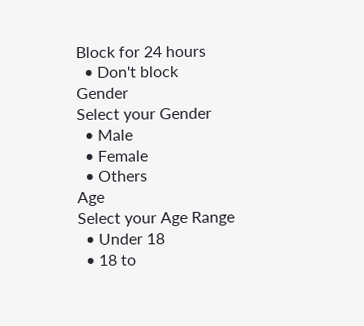Block for 24 hours
  • Don't block
Gender
Select your Gender
  • Male
  • Female
  • Others
Age
Select your Age Range
  • Under 18
  • 18 to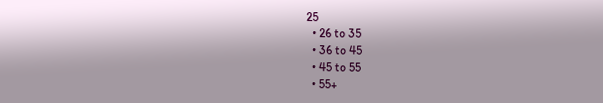25
  • 26 to 35
  • 36 to 45
  • 45 to 55
  • 55+